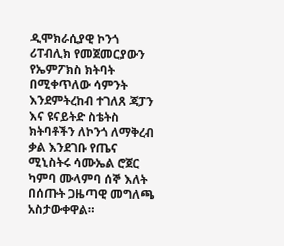ዲሞክራሲያዊ ኮንጎ ሪፐብሊክ የመጀመርያውን የኤምፖክስ ክትባት በሚቀጥለው ሳምንት እንደምትረከብ ተገለጸ ጃፓን እና ዩናይትድ ስቴትስ ክትባቶችን ለኮንጎ ለማቅረብ ቃል እንደገቡ የጤና ሚኒስትሩ ሳሙኤል ሮጀር ካምባ ሙላምባ ሰኞ እለት በሰጡት ጋዜጣዊ መግለጫ አስታውቀዋል።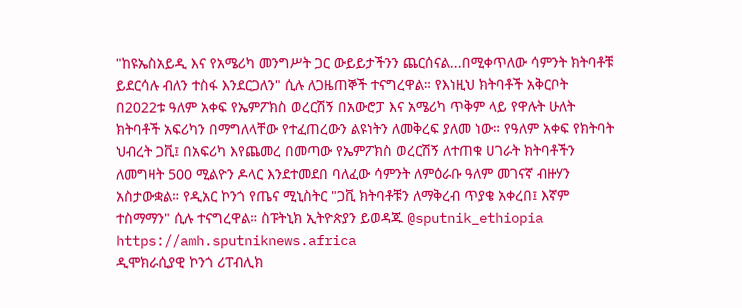"ከዩኤስአይዲ እና የአሜሪካ መንግሥት ጋር ውይይታችንን ጨርሰናል...በሚቀጥለው ሳምንት ክትባቶቹ ይደርሳሉ ብለን ተስፋ እንደርጋለን" ሲሉ ለጋዜጠኞች ተናግረዋል። የእነዚህ ክትባቶች አቅርቦት በ2022ቱ ዓለም አቀፍ የኤምፖክስ ወረርሽኝ በአውሮፓ እና አሜሪካ ጥቅም ላይ የዋሉት ሁለት ክትባቶች አፍሪካን በማግለላቸው የተፈጠረውን ልዩነትን ለመቅረፍ ያለመ ነው። የዓለም አቀፍ የክትባት ህብረት ጋቪ፤ በአፍሪካ እየጨመረ በመጣው የኤምፖክስ ወረርሽኝ ለተጠቁ ሀገራት ክትባቶችን ለመግዛት 500 ሚልዮን ዶላር እንደተመደበ ባለፈው ሳምንት ለምዕራቡ ዓለም መገናኛ ብዙሃን አስታውቋል። የዲአር ኮንጎ የጤና ሚኒስትር "ጋቪ ክትባቶቹን ለማቅረብ ጥያቄ አቀረበ፤ እኛም ተስማማን" ሲሉ ተናግረዋል። ስፑትኒክ ኢትዮጵያን ይወዳጁ @sputnik_ethiopia
https://amh.sputniknews.africa
ዲሞክራሲያዊ ኮንጎ ሪፐብሊክ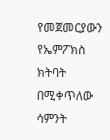የመጀመርያውን የኤምፖክስ ክትባት በሚቀጥለው ሳምንት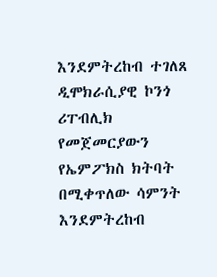እንደምትረከብ ተገለጸ
ዲሞክራሲያዊ ኮንጎ ሪፐብሊክ የመጀመርያውን የኤምፖክስ ክትባት በሚቀጥለው ሳምንት እንደምትረከብ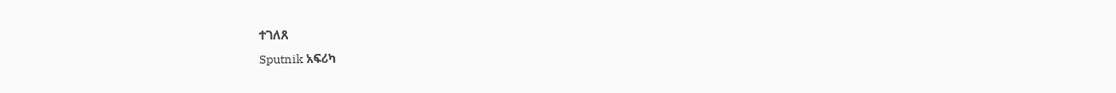ተገለጸ
Sputnik አፍሪካ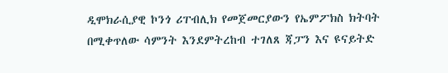ዲሞክራሲያዊ ኮንጎ ሪፐብሊክ የመጀመርያውን የኤምፖክስ ክትባት በሚቀጥለው ሳምንት እንደምትረከብ ተገለጸ ጃፓን እና ዩናይትድ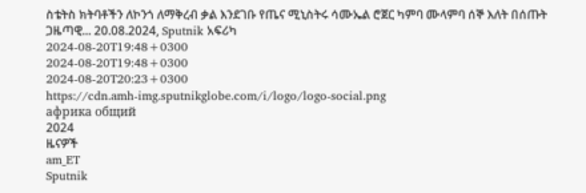ስቴትስ ክትባቶችን ለኮንጎ ለማቅረብ ቃል እንደገቡ የጤና ሚኒስትሩ ሳሙኤል ሮጀር ካምባ ሙላምባ ሰኞ እለት በሰጡት ጋዜጣዊ... 20.08.2024, Sputnik አፍሪካ
2024-08-20T19:48+0300
2024-08-20T19:48+0300
2024-08-20T20:23+0300
https://cdn.amh-img.sputnikglobe.com/i/logo/logo-social.png
африка общий
2024
ዜናዎች
am_ET
Sputnik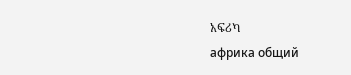አፍሪካ
африка общий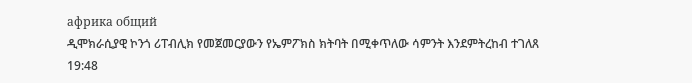африка общий
ዲሞክራሲያዊ ኮንጎ ሪፐብሊክ የመጀመርያውን የኤምፖክስ ክትባት በሚቀጥለው ሳምንት እንደምትረከብ ተገለጸ
19:48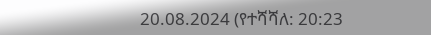20.08.2024 (የተሻሻለ: 20:23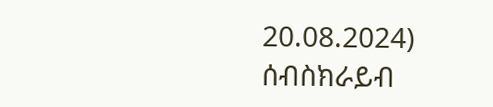20.08.2024)
ሰብስክራይብ